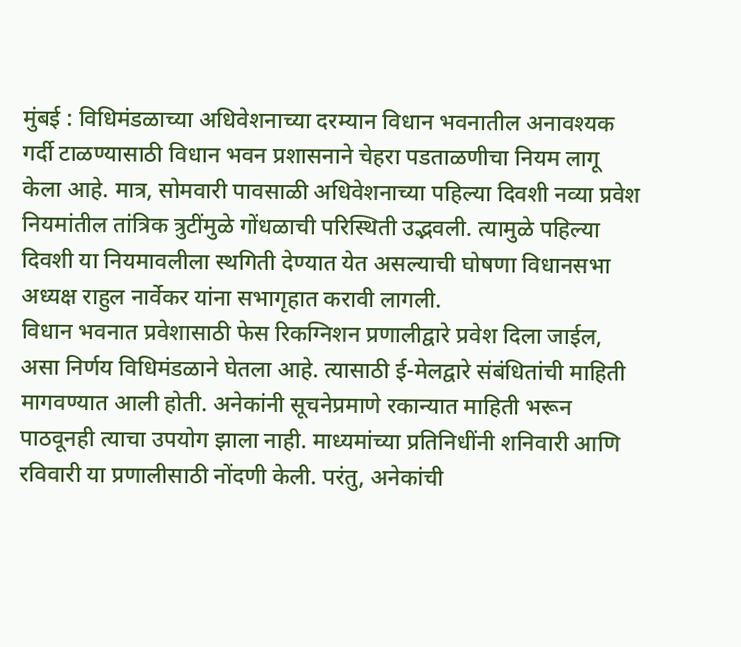मुंबई : विधिमंडळाच्या अधिवेशनाच्या दरम्यान विधान भवनातील अनावश्यक गर्दी टाळण्यासाठी विधान भवन प्रशासनाने चेहरा पडताळणीचा नियम लागू केला आहे. मात्र, सोमवारी पावसाळी अधिवेशनाच्या पहिल्या दिवशी नव्या प्रवेश नियमांतील तांत्रिक त्रुटींमुळे गोंधळाची परिस्थिती उद्भवली. त्यामुळे पहिल्या दिवशी या नियमावलीला स्थगिती देण्यात येत असल्याची घोषणा विधानसभा अध्यक्ष राहुल नार्वेकर यांना सभागृहात करावी लागली.
विधान भवनात प्रवेशासाठी फेस रिकग्निशन प्रणालीद्वारे प्रवेश दिला जाईल, असा निर्णय विधिमंडळाने घेतला आहे. त्यासाठी ई-मेलद्वारे संबंधितांची माहिती मागवण्यात आली होती. अनेकांनी सूचनेप्रमाणे रकान्यात माहिती भरून पाठवूनही त्याचा उपयोग झाला नाही. माध्यमांच्या प्रतिनिधींनी शनिवारी आणि रविवारी या प्रणालीसाठी नोंदणी केली. परंतु, अनेकांची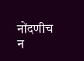नोंदणीच न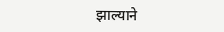झाल्याने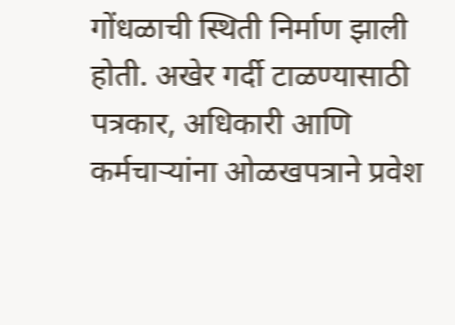गोंधळाची स्थिती निर्माण झाली होती. अखेर गर्दी टाळण्यासाठी पत्रकार, अधिकारी आणि कर्मचाऱ्यांना ओळखपत्राने प्रवेश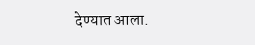देण्यात आला.